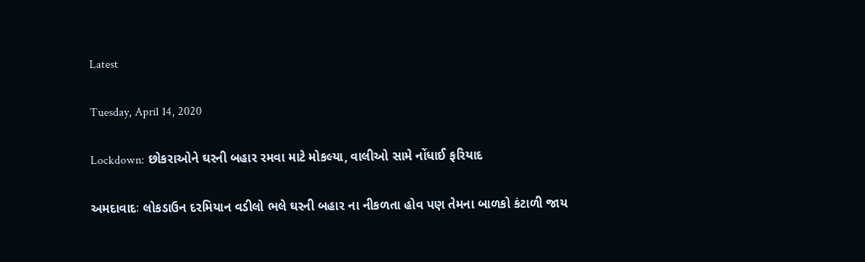Latest

Tuesday, April 14, 2020

Lockdown: છોકરાઓને ઘરની બહાર રમવા માટે મોકલ્યા, વાલીઓ સામે નોંધાઈ ફરિયાદ

અમદાવાદઃ લોકડાઉન દરમિયાન વડીલો ભલે ઘરની બહાર ના નીકળતા હોવ પણ તેમના બાળકો કંટાળી જાય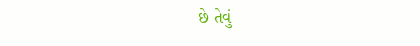છે તેવું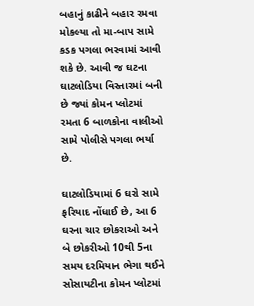બહાનું કાઢીને બહાર રમવા મોકલ્યા તો મા-બાપ સામે કડક પગલા ભરવામાં આવી શકે છે. આવી જ ઘટના ઘાટલોડિયા વિસ્તારમાં બની છે જ્યાં કોમન પ્લોટમાં રમતા 6 બાળકોના વાલીઓ સામે પોલીસે પગલા ભર્યા છે.

ઘાટલોડિયામાં 6 ઘરો સામે ફરિયાદ નોંધાઈ છે, આ 6 ઘરના ચાર છોકરાઓ અને બે છોકરીઓ 10થી 5ના સમય દરમિયાન ભેગા થઈને સોસાયટીના કોમન પ્લોટમાં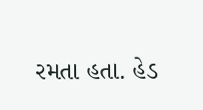રમતા હતા. હેડ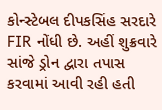કોન્સ્ટેબલ દીપકસિંહ સરદારે FIR નોંધી છે. અહીં શુક્રવારે સાંજે ડ્રોન દ્વારા તપાસ કરવામાં આવી રહી હતી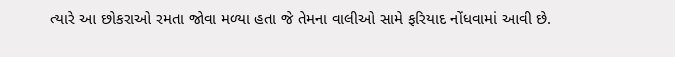ત્યારે આ છોકરાઓ રમતા જોવા મળ્યા હતા જે તેમના વાલીઓ સામે ફરિયાદ નોંધવામાં આવી છે.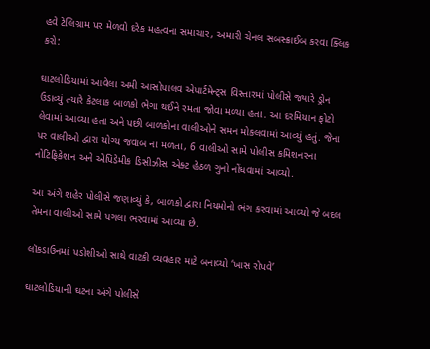હવે ટેલિગ્રામ પર મેળવો દરેક મહત્વના સમાચાર, અમારી ચેનલ સબસ્ક્રાઈબ કરવા ક્લિક કરો:

ઘાટલોડિયામાં આવેલા અમી આસોપાલવ એપાર્ટમેન્ટ્સ વિસ્તારમાં પોલીસે જ્યારે ડ્રોન ઉડાવ્યું ત્યારે કેટલાક બાળકો ભેગા થઈને રમતા જોવા મળ્યા હતા. આ દરમિયાન ફોટો લેવામાં આવ્યા હતા અને પછી બાળકોના વાલીઓને સમન મોકલવામાં આવ્યું હતું. જેના પર વાલીઓ દ્વારા યોગ્ય જવાબ ના મળતા, 6 વાલીઓ સામે પોલીસ કમિશનરના નોટિફિકેશન અને એપિડેમીક ડિસીઝીસ એક્ટ હેઠળ ગુનો નોંધવામાં આવ્યો.

આ અંગે શહેર પોલીસે જણાવ્યું કે, બાળકો દ્વારા નિયમોનો ભંગ કરવામાં આવ્યો જે બદલ તેમના વાલીઓ સામે પગલા ભરવામાં આવ્યા છે.

લૉકડાઉનમાં પડોશીઓ સાથે વાટકી વ્યવહાર માટે બનાવ્યો ‘ખાસ રોપવે’

ઘાટલોડિયાની ઘટના અંગે પોલીસે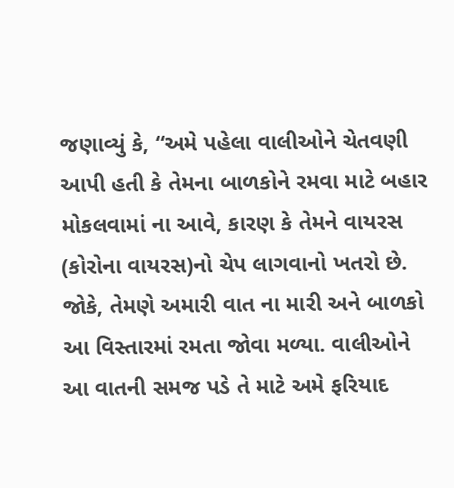જણાવ્યું કે, “અમે પહેલા વાલીઓને ચેતવણી આપી હતી કે તેમના બાળકોને રમવા માટે બહાર મોકલવામાં ના આવે, કારણ કે તેમને વાયરસ (કોરોના વાયરસ)નો ચેપ લાગવાનો ખતરો છે. જોકે, તેમણે અમારી વાત ના મારી અને બાળકો આ વિસ્તારમાં રમતા જોવા મળ્યા. વાલીઓને આ વાતની સમજ પડે તે માટે અમે ફરિયાદ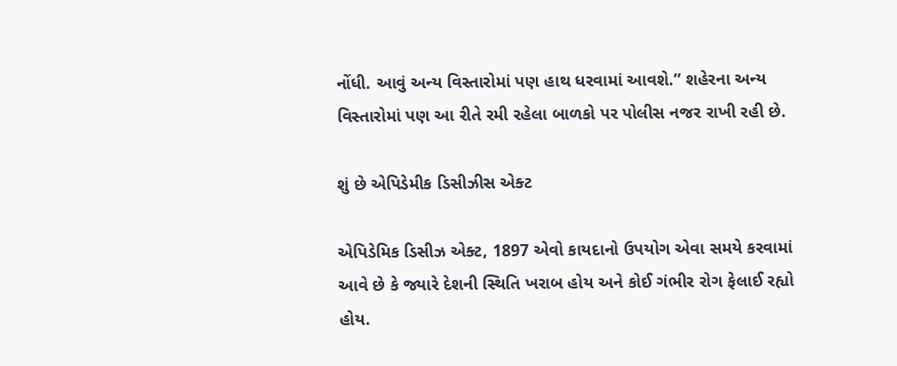નોંધી. આવું અન્ય વિસ્તારોમાં પણ હાથ ધરવામાં આવશે.” શહેરના અન્ય વિસ્તારોમાં પણ આ રીતે રમી રહેલા બાળકો પર પોલીસ નજર રાખી રહી છે.

શું છે એપિડેમીક ડિસીઝીસ એક્ટ

એપિડેમિક ડિસીઝ એક્ટ, 1897 એવો કાયદાનો ઉપયોગ એવા સમયે કરવામાં આવે છે કે જ્યારે દેશની સ્થિતિ ખરાબ હોય અને કોઈ ગંભીર રોગ ફેલાઈ રહ્યો હોય.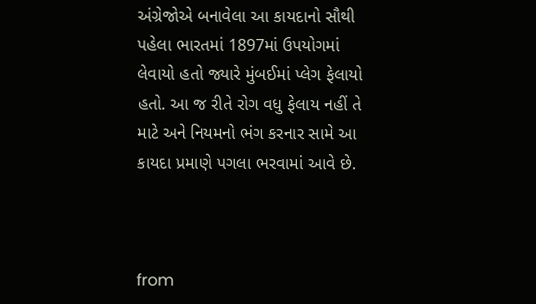અંગ્રેજોએ બનાવેલા આ કાયદાનો સૌથી પહેલા ભારતમાં 1897માં ઉપયોગમાં લેવાયો હતો જ્યારે મુંબઈમાં પ્લેગ ફેલાયો હતો. આ જ રીતે રોગ વધુ ફેલાય નહીં તે માટે અને નિયમનો ભંગ કરનાર સામે આ કાયદા પ્રમાણે પગલા ભરવામાં આવે છે.



from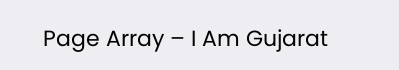Page Array – I Am Gujarat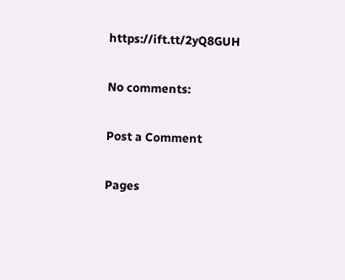https://ift.tt/2yQ8GUH

No comments:

Post a Comment

Pages